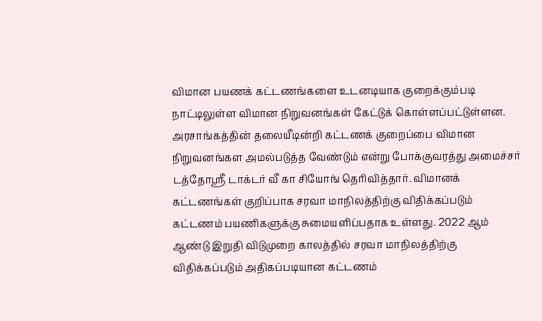விமான பயணக் கட்டணங்களை உடனடியாக குறைக்கும்படி நாட்டிலுள்ள விமான நிறுவனங்கள் கேட்டுக் கொள்ளப்பட்டுள்ளன. அரசாங்கத்தின் தலையீடின்றி கட்டணக் குறைப்பை விமான நிறுவனங்கள அமல்படுத்த வேண்டும் என்று போக்குவரத்து அமைச்சர் டத்தோஸ்ரீ டாக்டர் வீ கா சியோங் தெரிவித்தார். விமானக் கட்டணங்கள் குறிப்பாக சரவா மாநிலத்திற்கு விதிக்கப்படும் கட்டணம் பயணிகளுக்கு சுமையளிப்பதாக உள்ளது. 2022 ஆம் ஆண்டு இறுதி விடுமுறை காலத்தில் சரவா மாநிலத்திற்கு விதிக்கப்படும் அதிகப்படியான கட்டணம்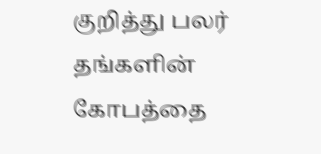குறித்து பலர் தங்களின் கோபத்தை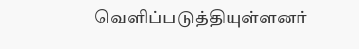வெளிப்படுத்தியுள்ளனர்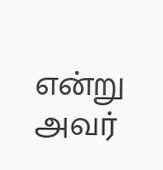என்று அவர்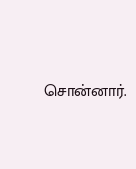சொன்னார்.